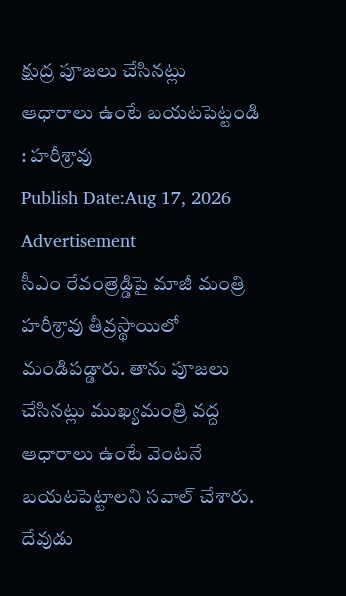క్షుద్ర పూజలు చేసినట్లు ఆధారాలు ఉంటే బయటపెట్టండి : హరీశ్రావు
Publish Date:Aug 17, 2026
Advertisement
సీఎం రేవంత్రెడ్డిపై మాజీ మంత్రి హరీశ్రావు తీవ్రస్థాయిలో మండిపడ్డారు. తాను పూజలు చేసినట్లు ముఖ్యమంత్రి వద్ద ఆధారాలు ఉంటే వెంటనే బయటపెట్టాలని సవాల్ చేశారు. దేవుడు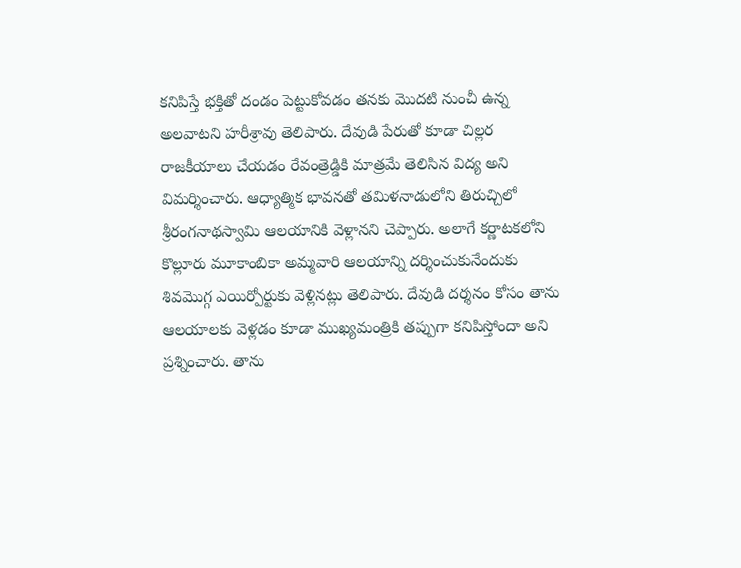కనిపిస్తే భక్తితో దండం పెట్టుకోవడం తనకు మొదటి నుంచీ ఉన్న అలవాటని హరీశ్రావు తెలిపారు. దేవుడి పేరుతో కూడా చిల్లర రాజకీయాలు చేయడం రేవంత్రెడ్డికి మాత్రమే తెలిసిన విద్య అని విమర్శించారు. ఆధ్యాత్మిక భావనతో తమిళనాడులోని తిరుచ్చిలో శ్రీరంగనాథస్వామి ఆలయానికి వెళ్లానని చెప్పారు. అలాగే కర్ణాటకలోని కొల్లూరు మూకాంబికా అమ్మవారి ఆలయాన్ని దర్శించుకునేందుకు శివమొగ్గ ఎయిర్పోర్టుకు వెళ్లినట్లు తెలిపారు. దేవుడి దర్శనం కోసం తాను ఆలయాలకు వెళ్లడం కూడా ముఖ్యమంత్రికి తప్పుగా కనిపిస్తోందా అని ప్రశ్నించారు. తాను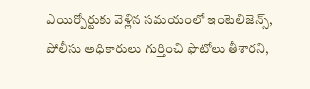ఎయిర్పోర్టుకు వెళ్లిన సమయంలో ఇంటెలిజెన్స్, పోలీసు అధికారులు గుర్తించి ఫొటోలు తీశారని,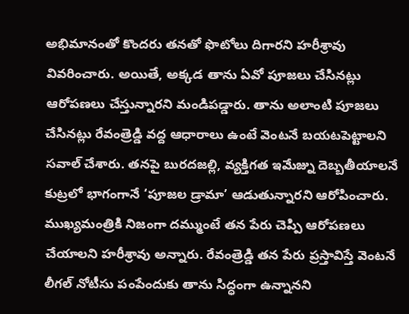అభిమానంతో కొందరు తనతో ఫొటోలు దిగారని హరీశ్రావు వివరించారు. అయితే, అక్కడ తాను ఏవో పూజలు చేసినట్లు ఆరోపణలు చేస్తున్నారని మండిపడ్డారు. తాను అలాంటి పూజలు చేసినట్లు రేవంత్రెడ్డి వద్ద ఆధారాలు ఉంటే వెంటనే బయటపెట్టాలని సవాల్ చేశారు. తనపై బురదజల్లి, వ్యక్తిగత ఇమేజ్ను దెబ్బతీయాలనే కుట్రలో భాగంగానే ‘పూజల డ్రామా’ ఆడుతున్నారని ఆరోపించారు. ముఖ్యమంత్రికి నిజంగా దమ్ముంటే తన పేరు చెప్పి ఆరోపణలు చేయాలని హరీశ్రావు అన్నారు. రేవంత్రెడ్డి తన పేరు ప్రస్తావిస్తే వెంటనే లీగల్ నోటీసు పంపేందుకు తాను సిద్ధంగా ఉన్నానని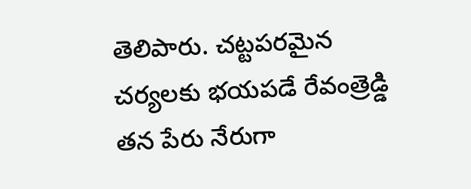తెలిపారు. చట్టపరమైన చర్యలకు భయపడే రేవంత్రెడ్డి తన పేరు నేరుగా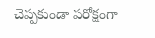చెప్పకుండా పరోక్షంగా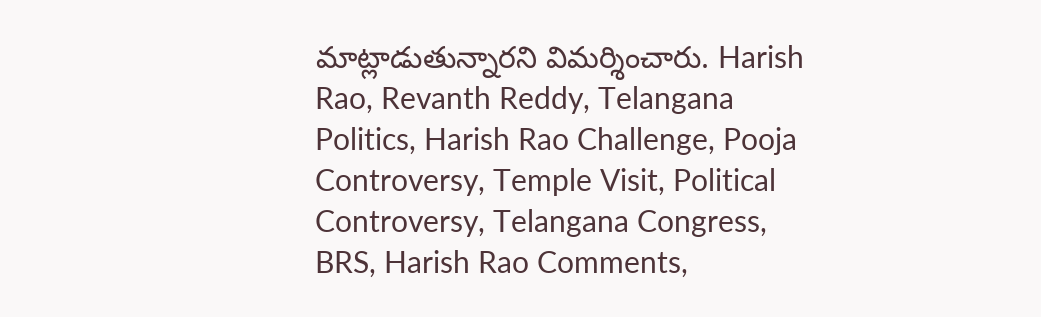మాట్లాడుతున్నారని విమర్శించారు. Harish Rao, Revanth Reddy, Telangana Politics, Harish Rao Challenge, Pooja Controversy, Temple Visit, Political Controversy, Telangana Congress, BRS, Harish Rao Comments,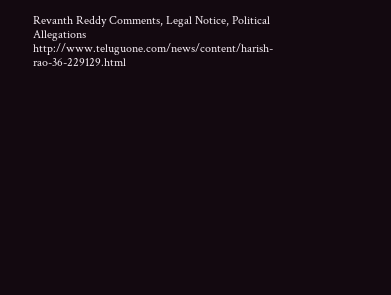Revanth Reddy Comments, Legal Notice, Political Allegations
http://www.teluguone.com/news/content/harish-rao-36-229129.html